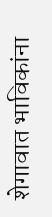शेगावात भाविकांना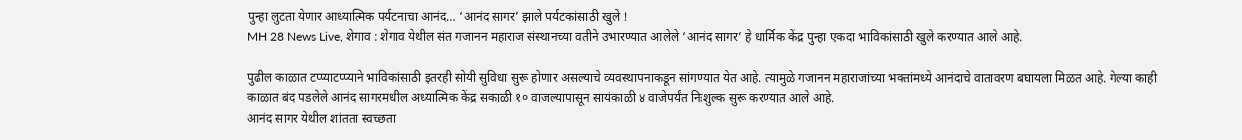पुन्हा लुटता येणार आध्यात्मिक पर्यटनाचा आनंद… ‘आनंद सागर’ झाले पर्यटकांसाठी खुले !
MH 28 News Live, शेगाव : शेगाव येथील संत गजानन महाराज संस्थानच्या वतीने उभारण्यात आलेले ‘आनंद सागर’ हे धार्मिक केंद्र पुन्हा एकदा भाविकांसाठी खुले करण्यात आले आहे.

पुढील काळात टप्प्याटप्प्याने भाविकांसाठी इतरही सोयी सुविधा सुरू होणार असल्याचे व्यवस्थापनाकडून सांगण्यात येत आहे. त्यामुळे गजानन महाराजांच्या भक्तांमध्ये आनंदाचे वातावरण बघायला मिळत आहे. गेल्या काही काळात बंद पडलेले आनंद सागरमधील अध्यात्मिक केंद्र सकाळी १० वाजल्यापासून सायंकाळी ४ वाजेपर्यंत निःशुल्क सुरू करण्यात आले आहे.
आनंद सागर येथील शांतता स्वच्छता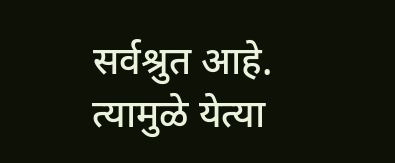सर्वश्रुत आहे. त्यामुळे येत्या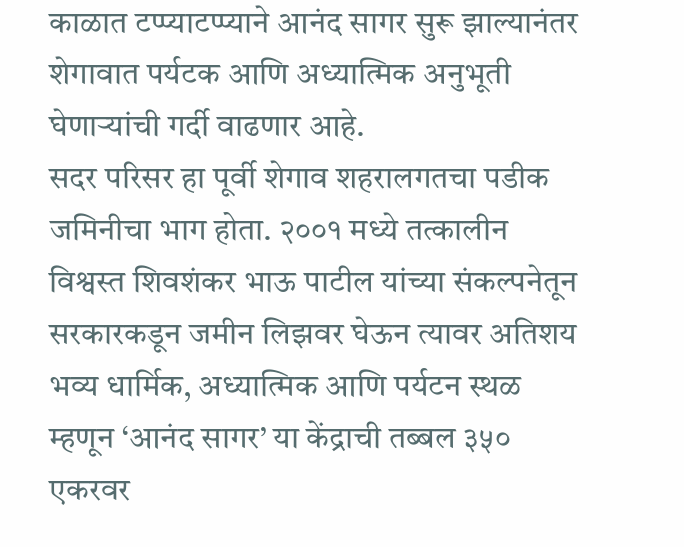काळात टप्प्याटप्प्याने आनंद सागर सुरू झाल्यानंतर शेगावात पर्यटक आणि अध्यात्मिक अनुभूती घेणाऱ्यांची गर्दी वाढणार आहे.
सदर परिसर हा पूर्वी शेगाव शहरालगतचा पडीक जमिनीचा भाग होता. २००१ मध्ये तत्कालीन विश्वस्त शिवशंकर भाऊ पाटील यांच्या संकल्पनेतून सरकारकडून जमीन लिझवर घेऊन त्यावर अतिशय भव्य धार्मिक, अध्यात्मिक आणि पर्यटन स्थळ म्हणून ‘आनंद सागर’ या केंद्राची तब्बल ३५० एकरवर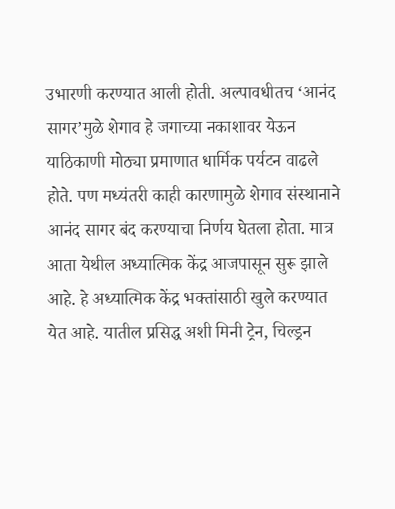उभारणी करण्यात आली होती. अल्पावधीतच ‘आनंद सागर’मुळे शेगाव हे जगाच्या नकाशावर येऊन याठिकाणी मोठ्या प्रमाणात धार्मिक पर्यटन वाढले होते. पण मध्यंतरी काही कारणामुळे शेगाव संस्थानाने आनंद सागर बंद करण्याचा निर्णय घेतला होता. मात्र आता येथील अध्यात्मिक केंद्र आजपासून सुरू झाले आहे. हे अध्यात्मिक केंद्र भक्तांसाठी खुले करण्यात येत आहे. यातील प्रसिद्ध अशी मिनी ट्रेन, चिल्ड्रन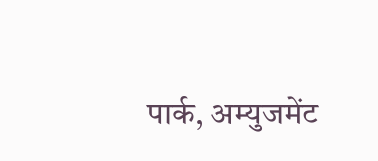पार्क, अम्युजमेंट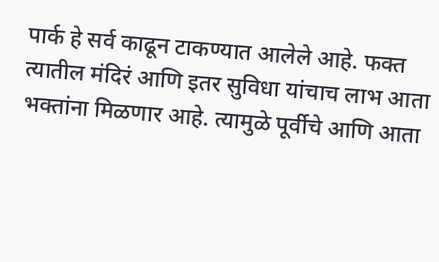पार्क हे सर्व काढून टाकण्यात आलेले आहे. फक्त त्यातील मंदिरं आणि इतर सुविधा यांचाच लाभ आता भक्तांना मिळणार आहे. त्यामुळे पूर्वीचे आणि आता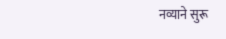नव्याने सुरू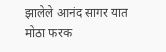झालेले आनंद सागर यात मोठा फरक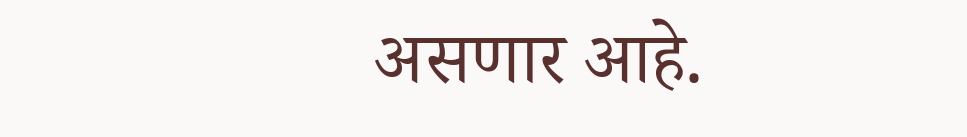असणार आहे.